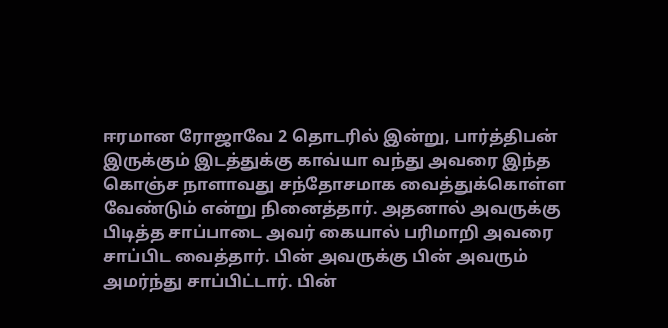ஈரமான ரோஜாவே 2 தொடரில் இன்று, பார்த்திபன் இருக்கும் இடத்துக்கு காவ்யா வந்து அவரை இந்த கொஞ்ச நாளாவது சந்தோசமாக வைத்துக்கொள்ள வேண்டும் என்று நினைத்தார். அதனால் அவருக்கு பிடித்த சாப்பாடை அவர் கையால் பரிமாறி அவரை சாப்பிட வைத்தார். பின் அவருக்கு பின் அவரும் அமர்ந்து சாப்பிட்டார். பின்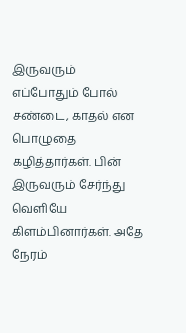இருவரும் எப்போதும் போல் சண்டை, காதல் என பொழுதை கழித்தார்கள். பின் இருவரும் சேர்ந்து வெளியே கிளம்பினார்கள். அதே நேரம்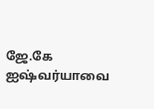ஜே.கே ஐஷ்வர்யாவை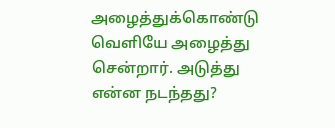அழைத்துக்கொண்டு வெளியே அழைத்து சென்றார். அடுத்து என்ன நடந்தது?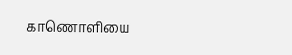காணொளியை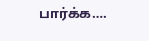பார்க்க….